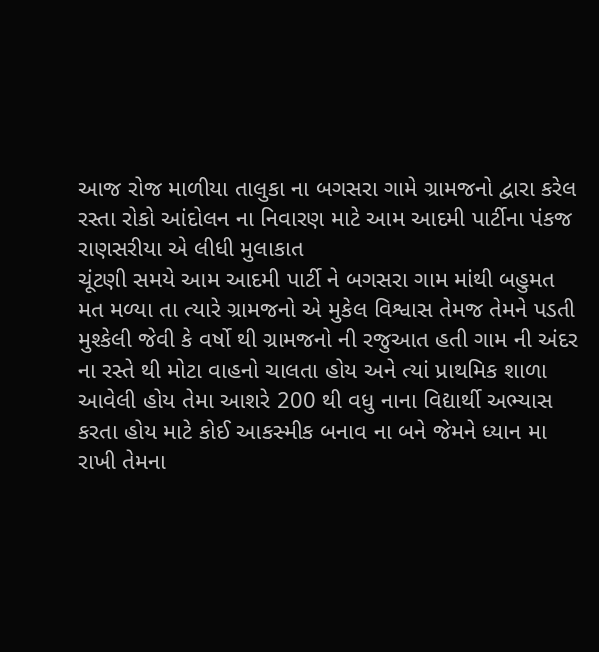આજ રોજ માળીયા તાલુકા ના બગસરા ગામે ગ્રામજનો દ્વારા કરેલ રસ્તા રોકો આંદોલન ના નિવારણ માટે આમ આદમી પાર્ટીના પંકજ રાણસરીયા એ લીધી મુલાકાત
ચૂંટણી સમયે આમ આદમી પાર્ટી ને બગસરા ગામ માંથી બહુમત મત મળ્યા તા ત્યારે ગ્રામજનો એ મુકેલ વિશ્વાસ તેમજ તેમને પડતી મુશ્કેલી જેવી કે વર્ષો થી ગ્રામજનો ની રજુઆત હતી ગામ ની અંદર ના રસ્તે થી મોટા વાહનો ચાલતા હોય અને ત્યાં પ્રાથમિક શાળા આવેલી હોય તેમા આશરે 200 થી વધુ નાના વિદ્યાર્થી અભ્યાસ કરતા હોય માટે કોઈ આકસ્મીક બનાવ ના બને જેમને ધ્યાન મા રાખી તેમના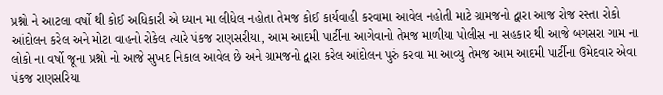પ્રશ્નો ને આટલા વર્ષો થી કોઈ અધિકારી એ ધ્યાન મા લીધેલ નહોતા તેમજ કોઈ કાર્યવાહી કરવામા આવેલ નહોતી માટે ગ્રામજનો દ્વારા આજ રોજ રસ્તા રોકો આંદોલન કરેલ અને મોટા વાહનો રોકેલ ત્યારે પંકજ રાણસરીયા, આમ આદમી પાર્ટીના આગેવાનો તેમજ માળીયા પોલીસ ના સહકાર થી આજે બગસરા ગામ ના લોકો ના વર્ષો જૂના પ્રશ્નો નો આજે સુખદ નિકાલ આવેલ છે અને ગ્રામજનો દ્વારા કરેલ આંદોલન પુરું કરવા મા આવ્યુ તેમજ આમ આદમી પાર્ટીના ઉમેદવાર એવા પંકજ રાણસરિયા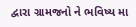દ્વારા ગ્રામજનો ને ભવિષ્ય મા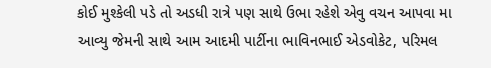કોઈ મુશ્કેલી પડે તો અડધી રાત્રે પણ સાથે ઉભા રહેશે એવુ વચન આપવા મા આવ્યુ જેમની સાથે આમ આદમી પાર્ટીના ભાવિનભાઈ એડવોકેટ, પરિમલ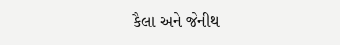કૈલા અને જેનીથ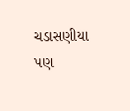ચડાસણીયા પણ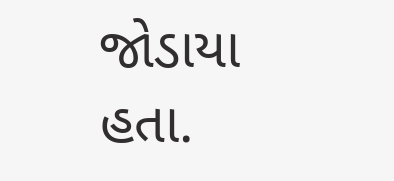જોડાયા હતા.